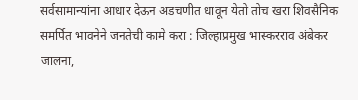सर्वसामान्यांना आधार देऊन अडचणीत धावून येतो तोच खरा शिवसैनिक समर्पित भावनेने जनतेची कामे करा : जिल्हाप्रमुख भास्करराव अंबेकर
जालना,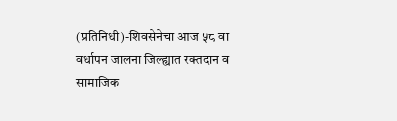(प्रतिनिधी)-शिवसेनेचा आज ५८ वा वर्धापन जालना जिल्ह्यात रक्तदान व सामाजिक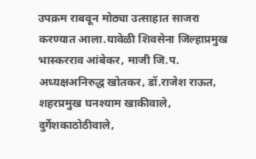उपक्रम राबवून मोठ्या उत्साहात साजरा करण्यात आला.यावेळी शिवसेना जिल्हाप्रमुख भास्करराव आंबेकर, माजी जि.प. अध्यक्षअनिरुद्ध खोतकर, डॉ.राजेश राऊत, शहरप्रमुख घनश्याम खाकीवाले, दुर्गेशकाठोठीवाले,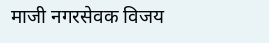माजी नगरसेवक विजय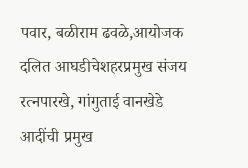पवार, बळीराम ढवळे,आयोजक दलित आघडीचेशहरप्रमुख संजय रत्नपारखे, गांगुताई वानखेडे आदींची प्रमुख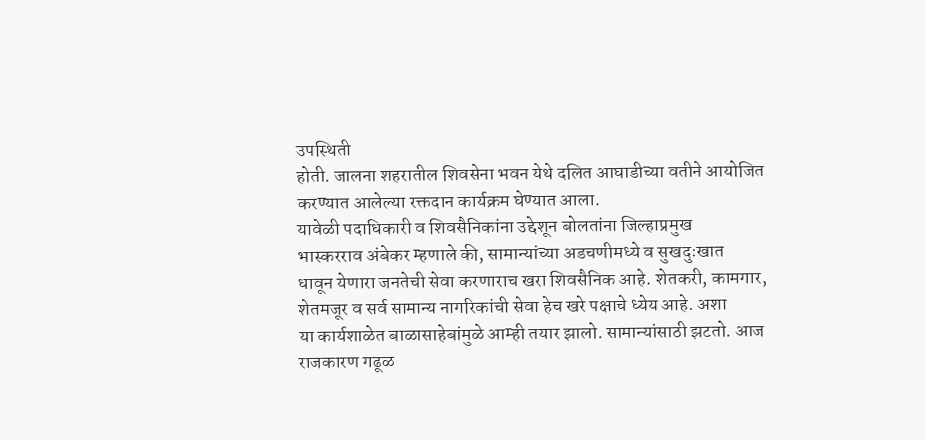उपस्थिती
होती. जालना शहरातील शिवसेना भवन येथे दलित आघाडीच्या वतीने आयोजित
करण्यात आलेल्या रक्तदान कार्यक्रम घेण्यात आला.
यावेळी पदाधिकारी व शिवसैनिकांना उद्देशून बोलतांना जिल्हाप्रमुख
भास्करराव अंबेकर म्हणाले की, सामान्यांच्या अडचणीमध्ये व सुखदुःखात
धावून येणारा जनतेची सेवा करणाराच खरा शिवसैनिक आहे. शेतकरी, कामगार,
शेतमजूर व सर्व सामान्य नागरिकांची सेवा हेच खरे पक्षाचे ध्येय आहे. अशा
या कार्यशाळेत बाळासाहेबांमुळे आम्ही तयार झालो. सामान्यांसाठी झटतो. आज
राजकारण गढूळ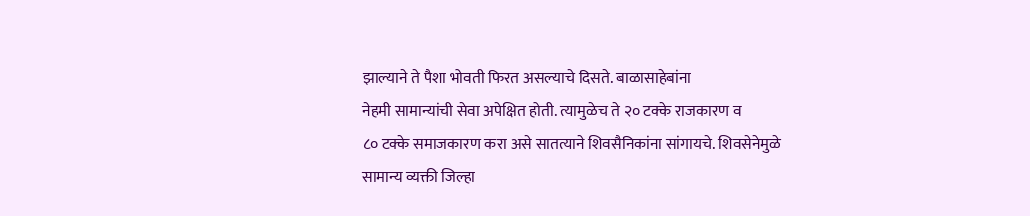झाल्याने ते पैशा भोवती फिरत असल्याचे दिसते. बाळासाहेबांना
नेहमी सामान्यांची सेवा अपेक्षित होती. त्यामुळेच ते २० टक्के राजकारण व
८० टक्के समाजकारण करा असे सातत्याने शिवसैनिकांना सांगायचे. शिवसेनेमुळे
सामान्य व्यक्ती जिल्हा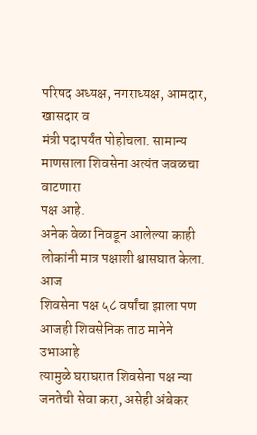परिषद अध्यक्ष, नगराध्यक्ष, आमदार, खासदार व
मंत्री पदापर्यंत पोहोचला. सामान्य माणसाला शिवसेना अत्यंत जवळचा वाटणारा
पक्ष आहे.
अनेक वेळा निवडून आलेल्या काही लोकांनी मात्र पक्षाशी श्वासघात केला. आज
शिवसेना पक्ष ५८ वर्षांचा झाला पण आजही शिवसेनिक ताठ मानेने उभाआहे
त्यामुळे घराघरात शिवसेना पक्ष न्या जनतेची सेवा करा, असेही अंबेकर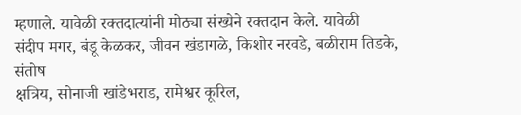म्हणाले. यावेळी रक्तदात्यांनी मोठ्या संख्येने रक्तदान केले. यावेळी
संदीप मगर, बंडू केळकर, जीवन खंडागळे, किशोर नरवडे, बळीराम तिडके, संतोष
क्षत्रिय, सोनाजी खांडेभराड, रामेश्वर कूरिल,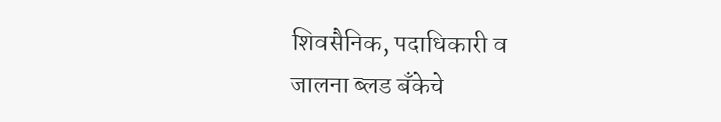शिवसैनिक, पदाधिकारी व
जालना ब्लड बँकेचे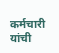कर्मचारी यांची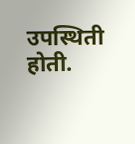उपस्थिती होती.